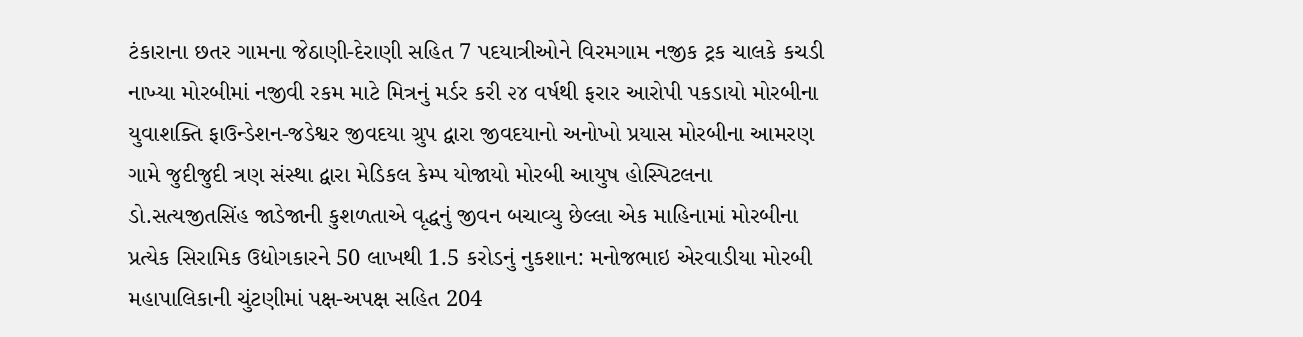ટંકારાના છતર ગામના જેઠાણી-દેરાણી સહિત 7 પદયાત્રીઓને વિરમગામ નજીક ટ્રક ચાલકે કચડી નાખ્યા મોરબીમાં નજીવી રકમ માટે મિત્રનું મર્ડર કરી ૨૪ વર્ષથી ફરાર આરોપી પકડાયો મોરબીના યુવાશક્તિ ફાઉન્ડેશન-જડેશ્વર જીવદયા ગ્રુપ દ્વારા જીવદયાનો અનોખો પ્રયાસ મોરબીના આમરણ ગામે જુદીજુદી ત્રણ સંસ્થા દ્વારા મેડિકલ કેમ્પ યોજાયો મોરબી આયુષ હોસ્પિટલના ડો.સત્યજીતસિંહ જાડેજાની કુશળતાએ વૃદ્ધનું જીવન બચાવ્યુ છેલ્લા એક માહિનામાં મોરબીના પ્રત્યેક સિરામિક ઉદ્યોગકારને 50 લાખથી 1.5 કરોડનું નુકશાન: મનોજભાઇ એરવાડીયા મોરબી મહાપાલિકાની ચુંટણીમાં પક્ષ-અપક્ષ સહિત 204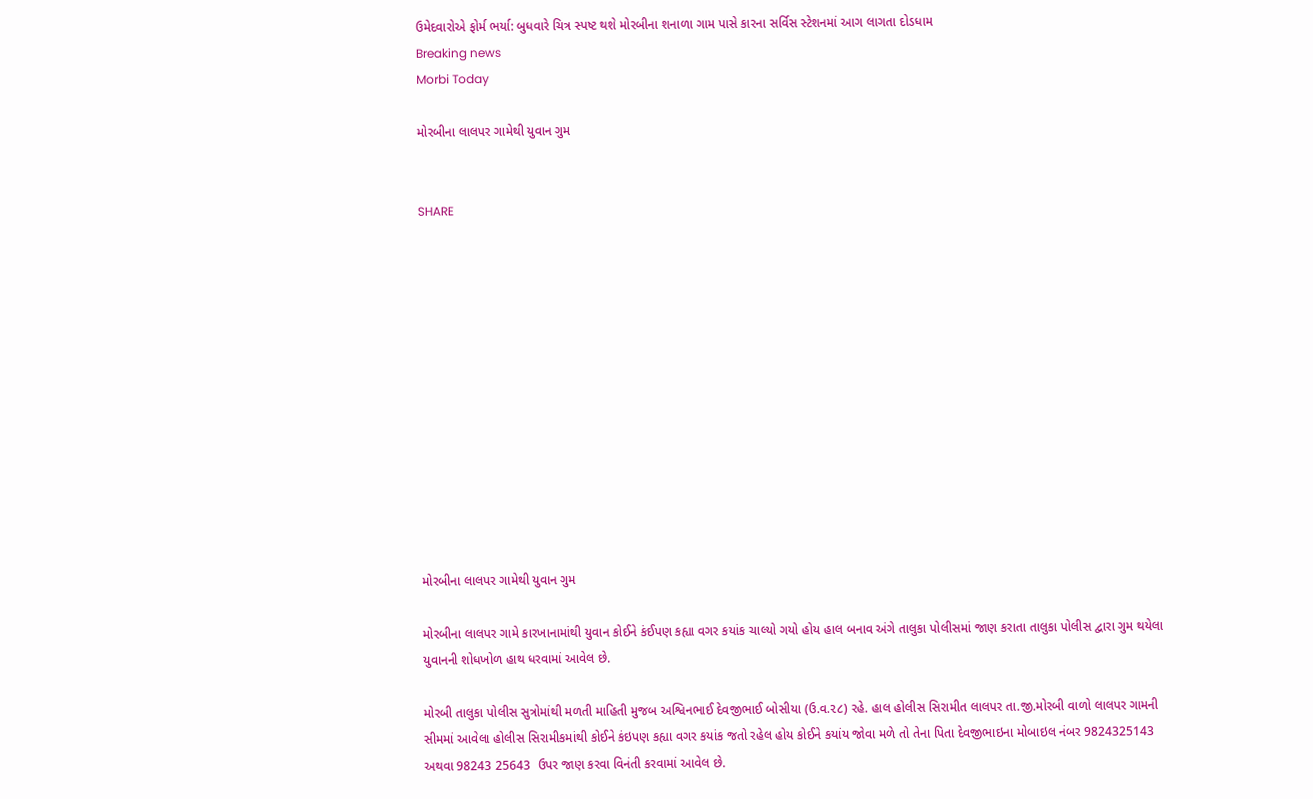ઉમેદવારોએ ફોર્મ ભર્યા: બુધવારે ચિત્ર સ્પષ્ટ થશે મોરબીના શનાળા ગામ પાસે કારના સર્વિસ સ્ટેશનમાં આગ લાગતા દોડધામ
Breaking news
Morbi Today

મોરબીના લાલપર ગામેથી યુવાન ગુમ


SHARE













મોરબીના લાલપર ગામેથી યુવાન ગુમ

મોરબીના લાલપર ગામે કારખાનામાંથી યુવાન કોઈને કંઈપણ કહ્યા વગર કયાંક ચાલ્યો ગયો હોય હાલ બનાવ અંગે તાલુકા પોલીસમાં જાણ કરાતા તાલુકા પોલીસ દ્વારા ગુમ થયેલા યુવાનની શોધખોળ હાથ ધરવામાં આવેલ છે.

મોરબી તાલુકા પોલીસ સુત્રોમાંથી મળતી માહિતી મુજબ અશ્વિનભાઈ દેવજીભાઈ બોસીયા (ઉ.વ.૨૮) રહે. હાલ હોલીસ સિરામીત લાલપર તા.જી.મોરબી વાળો લાલપર ગામની સીમમાં આવેલા હોલીસ સિરામીકમાંથી કોઈને કંઇપણ કહ્યા વગર કયાંક જતો રહેલ હોય કોઈને કયાંય જોવા મળે તો તેના પિતા દેવજીભાઇના મોબાઇલ નંબર 9824325143 અથવા 98243 25643  ઉપર જાણ કરવા વિનંતી કરવામાં આવેલ છે.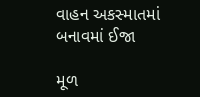વાહન અકસ્માતમાં બનાવમાં ઈજા

મૂળ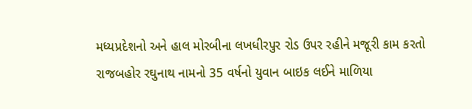મધ્યપ્રદેશનો અને હાલ મોરબીના લખધીરપુર રોડ ઉપર રહીને મજૂરી કામ કરતો રાજબહોર રઘુનાથ નામનો 35 વર્ષનો યુવાન બાઇક લઈને માળિયા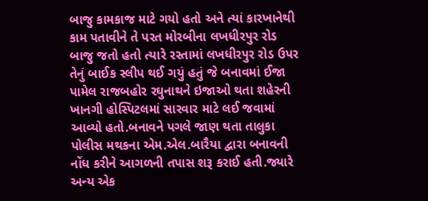બાજુ કામકાજ માટે ગયો હતો અને ત્યાં કારખાનેથી કામ પતાવીને તે પરત મોરબીના લખધીરપુર રોડ બાજુ જતો હતો ત્યારે રસ્તામાં લખધીરપુર રોડ ઉપર તેનું બાઈક સ્લીપ થઈ ગયું હતું જે બનાવમાં ઈજા પામેલ રાજબહોર રઘુનાથને ઇજાઓ થતા શહેરની ખાનગી હોસ્પિટલમાં સારવાર માટે લઈ જવામાં આવ્યો હતો.બનાવને પગલે જાણ થતા તાલુકા પોલીસ મથકના એમ.એલ.બારૈયા દ્વારા બનાવની નોંધ કરીને આગળની તપાસ શરૂ કરાઈ હતી.જ્યારે અન્ય એક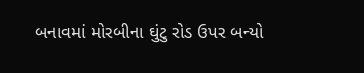બનાવમાં મોરબીના ઘુંટુ રોડ ઉપર બન્યો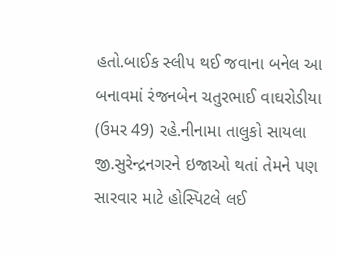હતો.બાઈક સ્લીપ થઈ જવાના બનેલ આ બનાવમાં રંજનબેન ચતુરભાઈ વાઘરોડીયા (ઉમર 49) રહે.નીનામા તાલુકો સાયલા જી.સુરેન્દ્રનગરને ઇજાઓ થતાં તેમને પણ સારવાર માટે હોસ્પિટલે લઈ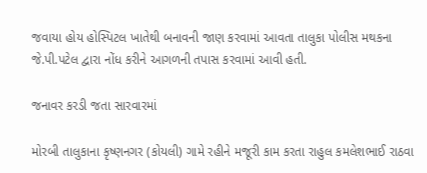જવાયા હોય હોસ્પિટલ ખાતેથી બનાવની જાણ કરવામાં આવતા તાલુકા પોલીસ મથકના જે.પી.પટેલ દ્વારા નોંધ કરીને આગળની તપાસ કરવામાં આવી હતી.

જનાવર કરડી જતા સારવારમાં

મોરબી તાલુકાના કૃષ્ણનગર (કોયલી) ગામે રહીને મજૂરી કામ કરતા રાહુલ કમલેશભાઈ રાઠવા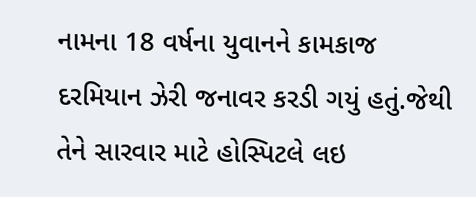નામના 18 વર્ષના યુવાનને કામકાજ દરમિયાન ઝેરી જનાવર કરડી ગયું હતું.જેથી તેને સારવાર માટે હોસ્પિટલે લઇ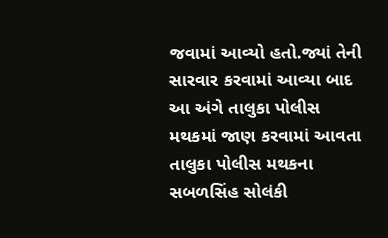જવામાં આવ્યો હતો.જ્યાં તેની સારવાર કરવામાં આવ્યા બાદ આ અંગે તાલુકા પોલીસ મથકમાં જાણ કરવામાં આવતા તાલુકા પોલીસ મથકના સબળસિંહ સોલંકી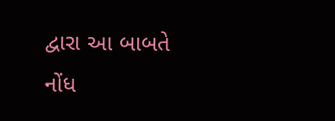દ્વારા આ બાબતે નોંધ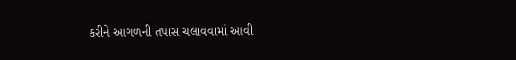કરીને આગળની તપાસ ચલાવવામાં આવી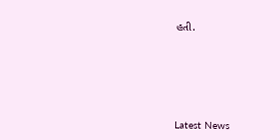હતી.






Latest News